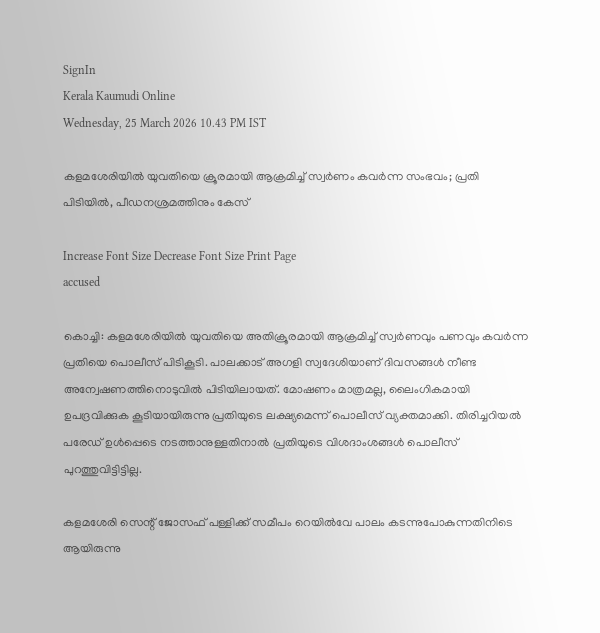SignIn
Kerala Kaumudi Online
Wednesday, 25 March 2026 10.43 PM IST

കളമശേരിയിൽ യുവതിയെ ക്രൂരമായി ആക്രമിച്ച് സ്വർണം കവർന്ന സംഭവം; പ്രതി പിടിയിൽ, പീഡനശ്രമത്തിനും കേസ്

Increase Font Size Decrease Font Size Print Page
accused

കൊച്ചി: കളമശേരിയിൽ യുവതിയെ അതിക്രൂരമായി ആക്രമിച്ച് സ്വർണവും പണവും കവർന്ന പ്രതിയെ പൊലീസ് പിടികൂടി. പാലക്കാട് അഗളി സ്വദേശിയാണ് ദിവസങ്ങൾ നീണ്ട അന്വേഷണത്തിനൊടുവിൽ പിടിയിലായത്. മോഷണം മാത്രമല്ല, ലൈംഗികമായി ഉപദ്രവിക്കുക കൂടിയായിരുന്നു പ്രതിയുടെ ലക്ഷ്യമെന്ന് പൊലീസ് വ്യക്തമാക്കി. തിരിച്ചറിയൽ പരേഡ് ഉൾപ്പെടെ നടത്താനുള്ളതിനാൽ പ്രതിയുടെ വിശദാംശങ്ങൾ പൊലീസ് പുറത്തുവിട്ടിട്ടില്ല.

കളമശേരി സെന്റ് ജോസഫ് പള്ളിക്ക് സമീപം റെയിൽവേ പാലം കടന്നുപോകുന്നതിനിടെ ആയിരുന്നു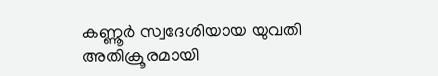കണ്ണൂർ സ്വദേശിയായ യുവതി അതിക്രൂരമായി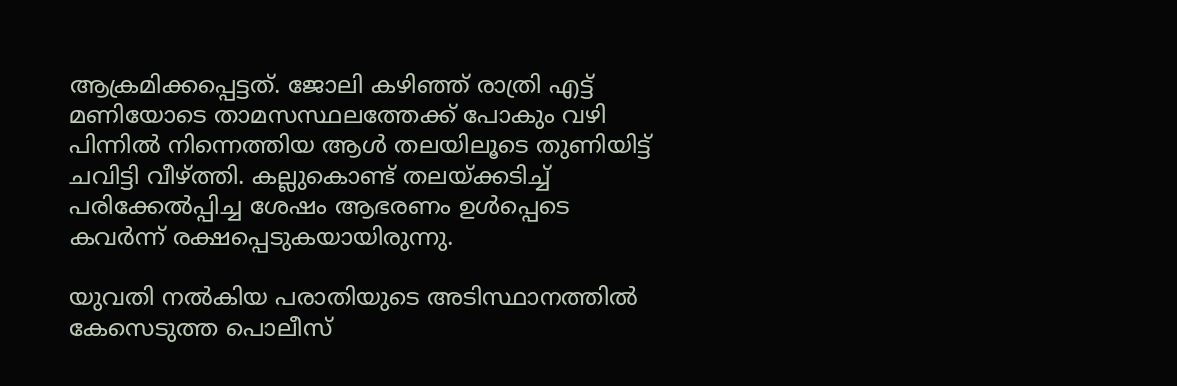ആക്രമിക്കപ്പെട്ടത്. ജോലി കഴിഞ്ഞ് രാത്രി എട്ട് മണിയോടെ താമസസ്ഥലത്തേക്ക് പോകും വഴി പിന്നിൽ നിന്നെത്തിയ ആൾ തലയിലൂടെ തുണിയിട്ട് ചവിട്ടി വീഴ്‌ത്തി. കല്ലുകൊണ്ട് തലയ്‌ക്കടിച്ച് പരിക്കേൽപ്പിച്ച ശേഷം ആഭരണം ഉൾപ്പെടെ കവർന്ന് രക്ഷപ്പെടുകയായിരുന്നു.

യുവതി നൽകിയ പരാതിയുടെ അടിസ്ഥാനത്തിൽ കേസെടുത്ത പൊലീസ്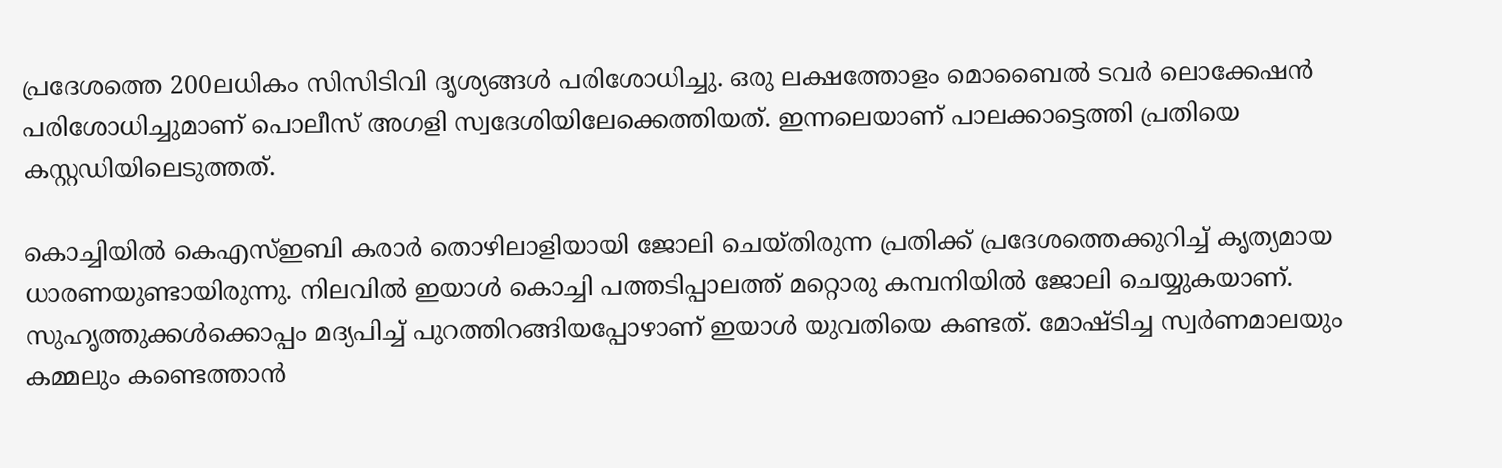പ്രദേശത്തെ 200ലധികം സിസിടിവി ദൃശ്യങ്ങൾ പരിശോധിച്ചു. ഒരു ലക്ഷത്തോളം മൊബൈൽ ടവർ ലൊക്കേഷൻ പരിശോധിച്ചുമാണ് പൊലീസ് അഗളി സ്വദേശിയിലേക്കെത്തിയത്. ഇന്നലെയാണ് പാലക്കാട്ടെത്തി പ്രതിയെ കസ്റ്റഡിയിലെടുത്തത്.

കൊച്ചിയിൽ കെഎസ്‌ഇബി കരാർ തൊഴിലാളിയായി ജോലി ചെയ്‌തിരുന്ന പ്രതിക്ക് പ്രദേശത്തെക്കുറിച്ച് കൃത്യമായ ധാരണയുണ്ടായിരുന്നു. നിലവിൽ ഇയാൾ കൊച്ചി പത്തടിപ്പാലത്ത് മറ്റൊരു കമ്പനിയിൽ ജോലി ചെയ്യുകയാണ്. സുഹൃത്തുക്കൾക്കൊപ്പം മദ്യപിച്ച് പുറത്തിറങ്ങിയപ്പോഴാണ് ഇയാൾ യുവതിയെ കണ്ടത്. മോഷ്‌ടിച്ച സ്വർണമാലയും കമ്മലും കണ്ടെത്താൻ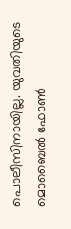പൊലീസിനായില്ല. യുവതിയുടെ മൊബൈൽ ഫോൺ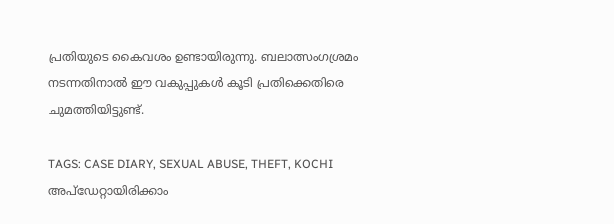പ്രതിയുടെ കൈവശം ഉണ്ടായിരുന്നു. ബലാത്സംഗശ്രമം നടന്നതിനാൽ ഈ വകുപ്പുകൾ കൂടി പ്രതിക്കെതിരെ ചുമത്തിയിട്ടുണ്ട്.

TAGS: CASE DIARY, SEXUAL ABUSE, THEFT, KOCHI
അപ്ഡേറ്റായിരിക്കാം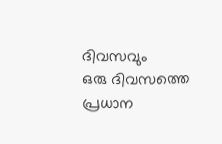ദിവസവും
ഒരു ദിവസത്തെ പ്രധാന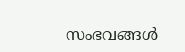സംഭവങ്ങൾ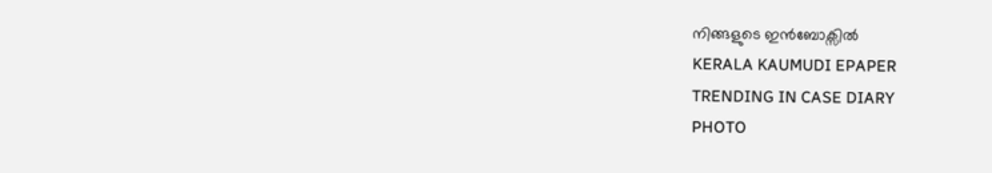നിങ്ങളുടെ ഇൻബോക്സിൽ
KERALA KAUMUDI EPAPER
TRENDING IN CASE DIARY
PHOTO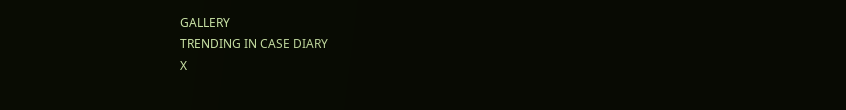GALLERY
TRENDING IN CASE DIARY
X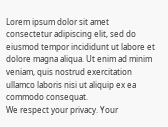Lorem ipsum dolor sit amet
consectetur adipiscing elit, sed do eiusmod tempor incididunt ut labore et dolore magna aliqua. Ut enim ad minim veniam, quis nostrud exercitation ullamco laboris nisi ut aliquip ex ea commodo consequat.
We respect your privacy. Your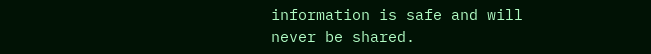information is safe and will never be shared.